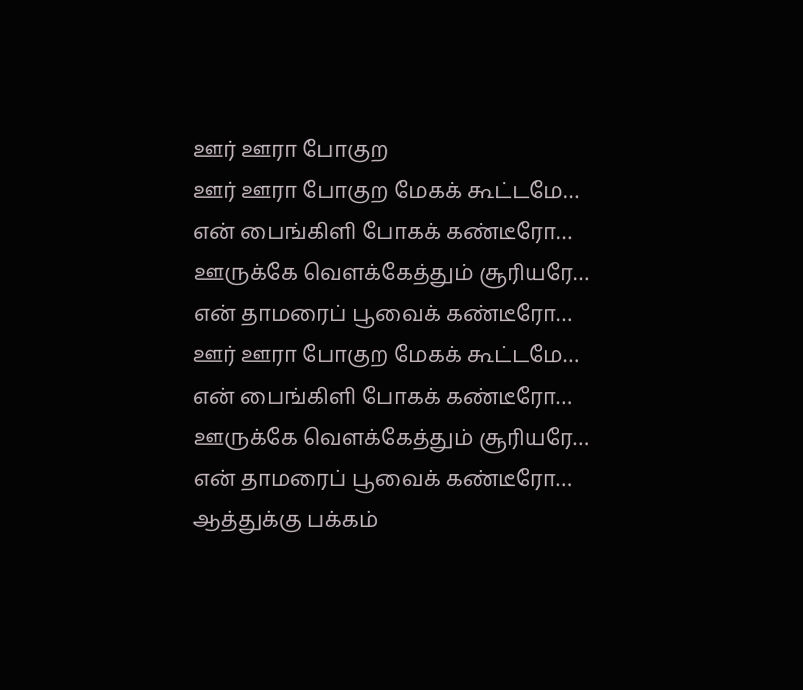ஊர் ஊரா போகுற
ஊர் ஊரா போகுற மேகக் கூட்டமே…
என் பைங்கிளி போகக் கண்டீரோ…
ஊருக்கே வெளக்கேத்தும் சூரியரே…
என் தாமரைப் பூவைக் கண்டீரோ…
ஊர் ஊரா போகுற மேகக் கூட்டமே…
என் பைங்கிளி போகக் கண்டீரோ…
ஊருக்கே வெளக்கேத்தும் சூரியரே…
என் தாமரைப் பூவைக் கண்டீரோ…
ஆத்துக்கு பக்கம்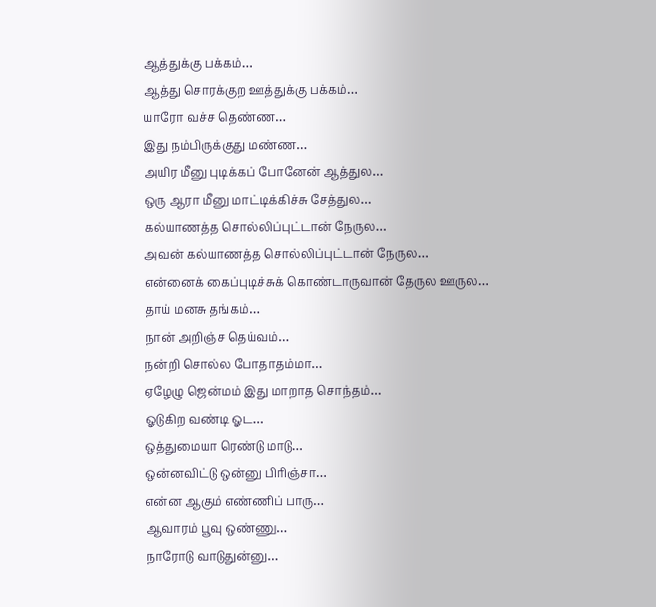ஆத்துக்கு பக்கம்…
ஆத்து சொரக்குற ஊத்துக்கு பக்கம்…
யாரோ வச்ச தெண்ண…
இது நம்பிருக்குது மண்ண…
அயிர மீனு புடிக்கப் போனேன் ஆத்துல…
ஒரு ஆரா மீனு மாட்டிக்கிச்சு சேத்துல…
கல்யாணத்த சொல்லிப்புட்டான் நேருல…
அவன் கல்யாணத்த சொல்லிப்புட்டான் நேருல…
என்னைக் கைப்புடிச்சுக் கொண்டாருவான் தேருல ஊருல…
தாய் மனசு தங்கம்…
நான் அறிஞ்ச தெய்வம்…
நன்றி சொல்ல போதாதம்மா…
ஏழேழு ஜென்மம் இது மாறாத சொந்தம்…
ஓடுகிற வண்டி ஓட…
ஒத்துமையா ரெண்டு மாடு…
ஒன்னவிட்டு ஒன்னு பிரிஞ்சா…
என்ன ஆகும் எண்ணிப் பாரு…
ஆவாரம் பூவு ஒண்ணு…
நாரோடு வாடுதுன்னு…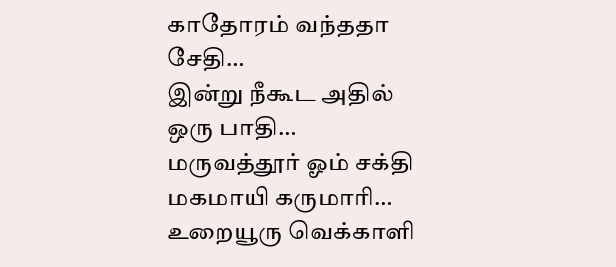காதோரம் வந்ததா சேதி…
இன்று நீகூட அதில் ஒரு பாதி…
மருவத்தூர் ஓம் சக்தி மகமாயி கருமாரி…
உறையூரு வெக்காளி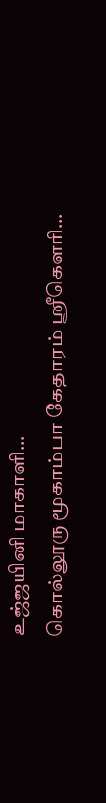உஜ்ஜயினி மாகாளி…
கொல்லூரு மூகாம்பா கேதாரம் ஸ்ரீகௌரி…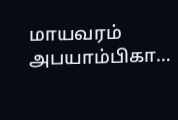மாயவரம் அபயாம்பிகா…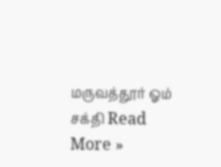மருவத்தூர் ஓம் சக்தி Read More »